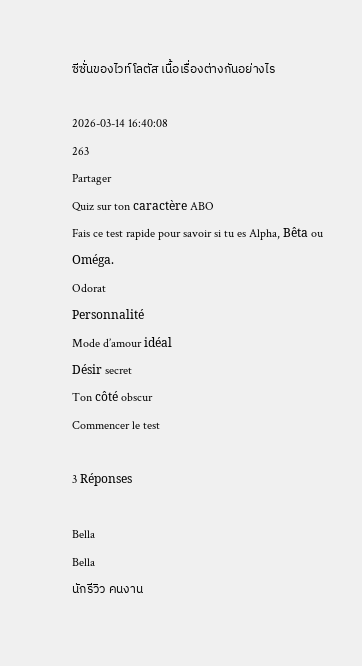ซีซั่นของไวท์โลตัส เนื้อเรื่องต่างกันอย่างไร

2026-03-14 16:40:08
263
Partager
Quiz sur ton caractère ABO
Fais ce test rapide pour savoir si tu es Alpha, Bêta ou Oméga.
Odorat
Personnalité
Mode d’amour idéal
Désir secret
Ton côté obscur
Commencer le test

3 Réponses

Bella
Bella
นักรีวิว คนงาน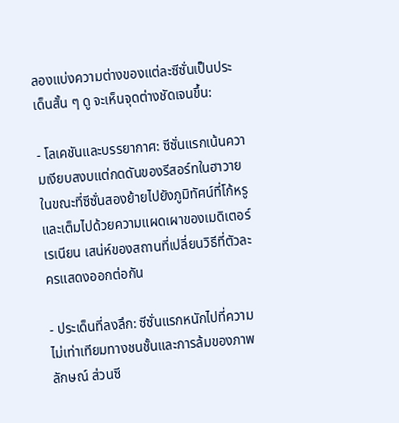ลองแบ่งความต่างของแต่ละซีซั่นเป็นประเด็นสั้น ๆ ดู จะเห็นจุดต่างชัดเจนขึ้น:

- โลเคชันและบรรยากาศ: ซีซั่นแรกเน้นความเงียบสงบแต่กดดันของรีสอร์ทในฮาวาย ในขณะที่ซีซั่นสองย้ายไปยังภูมิทัศน์ที่โก้หรูและเต็มไปด้วยความแผดเผาของเมดิเตอร์เรเนียน เสน่ห์ของสถานที่เปลี่ยนวิธีที่ตัวละครแสดงออกต่อกัน

- ประเด็นที่ลงลึก: ซีซั่นแรกหนักไปที่ความไม่เท่าเทียมทางชนชั้นและการล้มของภาพลักษณ์ ส่วนซี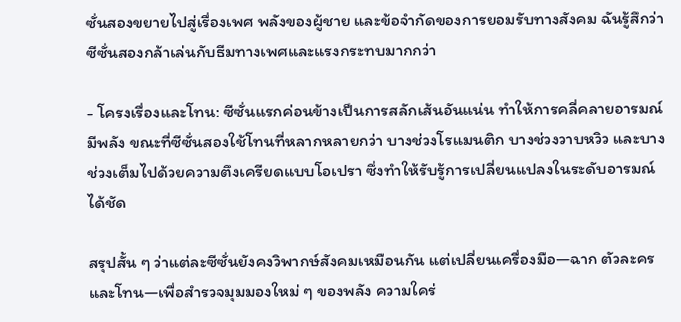ซั่นสองขยายไปสู่เรื่องเพศ พลังของผู้ชาย และข้อจำกัดของการยอมรับทางสังคม ฉันรู้สึกว่าซีซั่นสองกล้าเล่นกับธีมทางเพศและแรงกระทบมากกว่า

- โครงเรื่องและโทน: ซีซั่นแรกค่อนข้างเป็นการสลักเส้นอันแน่น ทำให้การคลี่คลายอารมณ์มีพลัง ขณะที่ซีซั่นสองใช้โทนที่หลากหลายกว่า บางช่วงโรแมนติก บางช่วงวาบหวิว และบางช่วงเต็มไปด้วยความตึงเครียดแบบโอเปรา ซึ่งทำให้รับรู้การเปลี่ยนแปลงในระดับอารมณ์ได้ชัด

สรุปสั้น ๆ ว่าแต่ละซีซั่นยังคงวิพากษ์สังคมเหมือนกัน แต่เปลี่ยนเครื่องมือ—ฉาก ตัวละคร และโทน—เพื่อสำรวจมุมมองใหม่ ๆ ของพลัง ความใคร่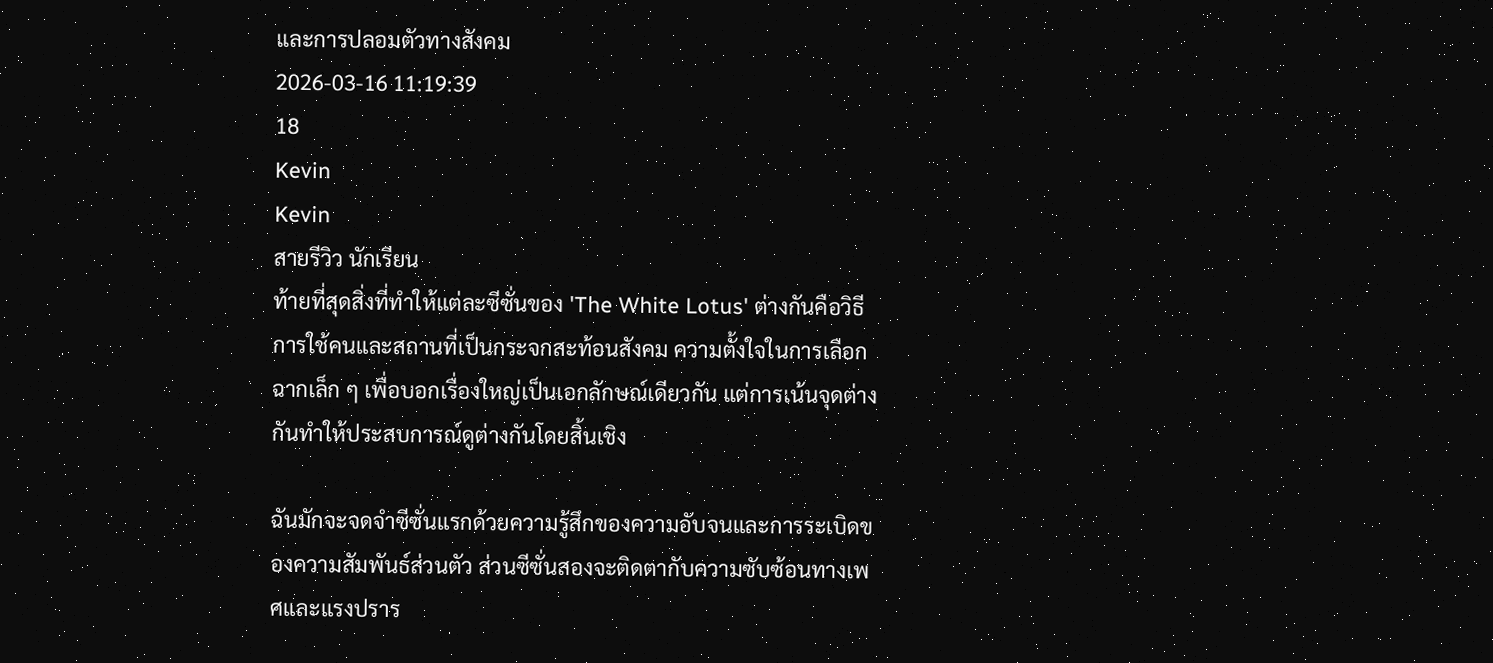และการปลอมตัวทางสังคม
2026-03-16 11:19:39
18
Kevin
Kevin
สายรีวิว นักเรียน
ท้ายที่สุดสิ่งที่ทำให้แต่ละซีซั่นของ 'The White Lotus' ต่างกันคือวิธีการใช้คนและสถานที่เป็นกระจกสะท้อนสังคม ความตั้งใจในการเลือกฉากเล็ก ๆ เพื่อบอกเรื่องใหญ่เป็นเอกลักษณ์เดียวกัน แต่การเน้นจุดต่างกันทำให้ประสบการณ์ดูต่างกันโดยสิ้นเชิง

ฉันมักจะจดจำซีซั่นแรกด้วยความรู้สึกของความอับจนและการระเบิดของความสัมพันธ์ส่วนตัว ส่วนซีซั่นสองจะติดตากับความซับซ้อนทางเพศและแรงปราร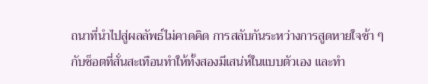ถนาที่นำไปสู่ผลลัพธ์ไม่คาดคิด การสลับกันระหว่างการสูดหายใจช้า ๆ กับช็อตที่สั่นสะเทือนทำให้ทั้งสองมีเสน่ห์ในแบบตัวเอง และทำ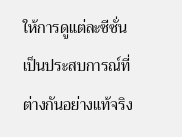ให้การดูแต่ละซีซั่นเป็นประสบการณ์ที่ต่างกันอย่างแท้จริง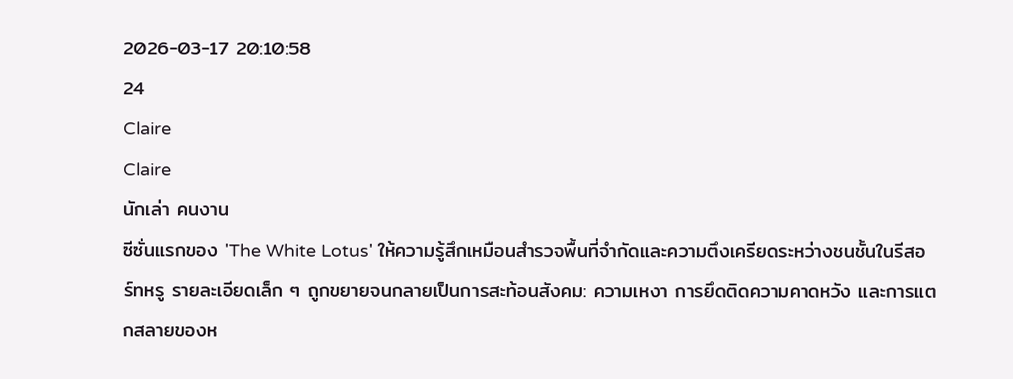2026-03-17 20:10:58
24
Claire
Claire
นักเล่า คนงาน
ซีซั่นแรกของ 'The White Lotus' ให้ความรู้สึกเหมือนสำรวจพื้นที่จำกัดและความตึงเครียดระหว่างชนชั้นในรีสอร์ทหรู รายละเอียดเล็ก ๆ ถูกขยายจนกลายเป็นการสะท้อนสังคม: ความเหงา การยึดติดความคาดหวัง และการแตกสลายของห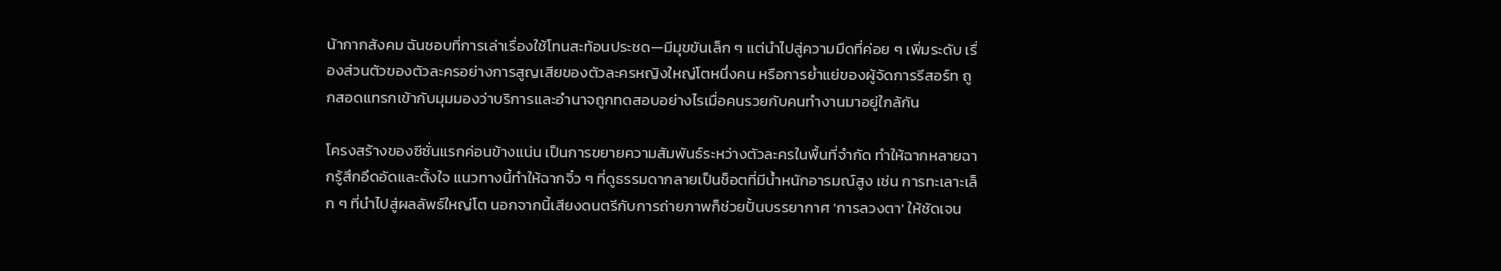น้ากากสังคม ฉันชอบที่การเล่าเรื่องใช้โทนสะท้อนประชด—มีมุขขันเล็ก ๆ แต่นำไปสู่ความมืดที่ค่อย ๆ เพิ่มระดับ เรื่องส่วนตัวของตัวละครอย่างการสูญเสียของตัวละครหญิงใหญ่โตหนึ่งคน หรือการย่ำแย่ของผู้จัดการรีสอร์ท ถูกสอดแทรกเข้ากับมุมมองว่าบริการและอำนาจถูกทดสอบอย่างไรเมื่อคนรวยกับคนทำงานมาอยู่ใกล้กัน

โครงสร้างของซีซั่นแรกค่อนข้างแน่น เป็นการขยายความสัมพันธ์ระหว่างตัวละครในพื้นที่จำกัด ทำให้ฉากหลายฉากรู้สึกอึดอัดและตั้งใจ แนวทางนี้ทำให้ฉากจิ๋ว ๆ ที่ดูธรรมดากลายเป็นช็อตที่มีน้ำหนักอารมณ์สูง เช่น การทะเลาะเล็ก ๆ ที่นำไปสู่ผลลัพธ์ใหญ่โต นอกจากนี้เสียงดนตรีกับการถ่ายภาพก็ช่วยปั้นบรรยากาศ 'การลวงตา' ให้ชัดเจน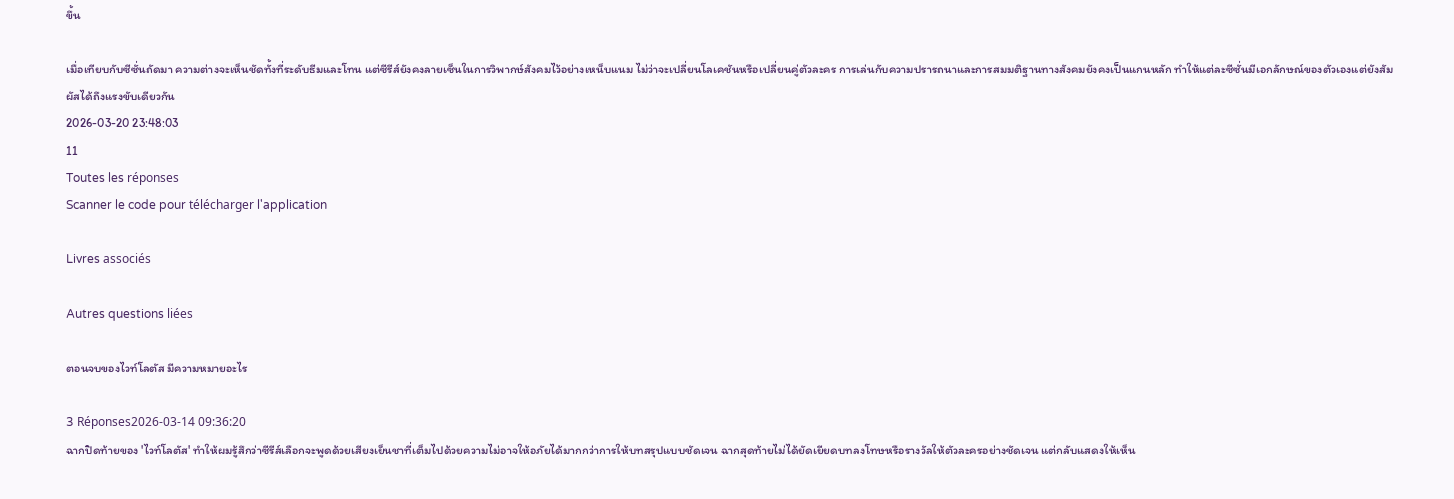ขึ้น

เมื่อเทียบกับซีซั่นถัดมา ความต่างจะเห็นชัดทั้งที่ระดับธีมและโทน แต่ซีรีส์ยังคงลายเซ็นในการวิพากษ์สังคมไว้อย่างเหน็บแนม ไม่ว่าจะเปลี่ยนโลเคชันหรือเปลี่ยนคู่ตัวละคร การเล่นกับความปรารถนาและการสมมติฐานทางสังคมยังคงเป็นแกนหลัก ทำให้แต่ละซีซั่นมีเอกลักษณ์ของตัวเองแต่ยังสัมผัสได้ถึงแรงขับเดียวกัน
2026-03-20 23:48:03
11
Toutes les réponses
Scanner le code pour télécharger l'application

Livres associés

Autres questions liées

ตอนจบของไวท์โลตัส มีความหมายอะไร

3 Réponses2026-03-14 09:36:20
ฉากปิดท้ายของ 'ไวท์โลตัส' ทำให้ผมรู้สึกว่าซีรีส์เลือกจะพูดด้วยเสียงเย็นชาที่เต็มไปด้วยความไม่อาจให้อภัยได้มากกว่าการให้บทสรุปแบบชัดเจน ฉากสุดท้ายไม่ได้ยัดเยียดบทลงโทษหรือรางวัลให้ตัวละครอย่างชัดเจน แต่กลับแสดงให้เห็น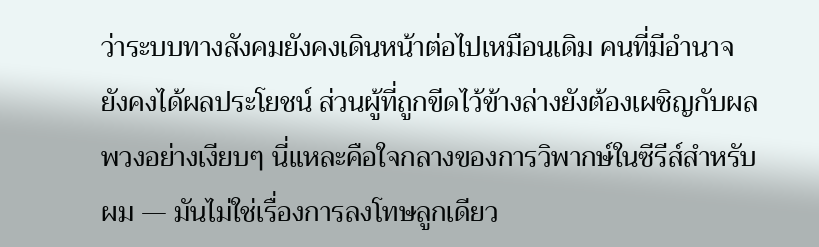ว่าระบบทางสังคมยังคงเดินหน้าต่อไปเหมือนเดิม คนที่มีอำนาจยังคงได้ผลประโยชน์ ส่วนผู้ที่ถูกขีดไว้ข้างล่างยังต้องเผชิญกับผลพวงอย่างเงียบๆ นี่แหละคือใจกลางของการวิพากษ์ในซีรีส์สำหรับผม — มันไม่ใช่เรื่องการลงโทษลูกเดียว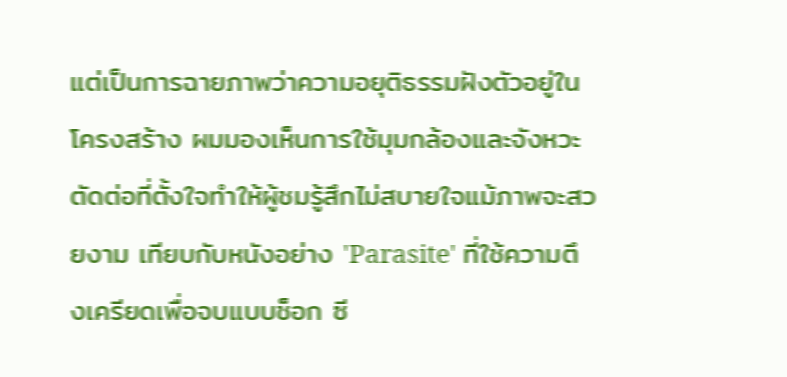แต่เป็นการฉายภาพว่าความอยุติธรรมฝังตัวอยู่ในโครงสร้าง ผมมองเห็นการใช้มุมกล้องและจังหวะตัดต่อที่ตั้งใจทำให้ผู้ชมรู้สึกไม่สบายใจแม้ภาพจะสวยงาม เทียบกับหนังอย่าง 'Parasite' ที่ใช้ความตึงเครียดเพื่อจบแบบช็อก ซี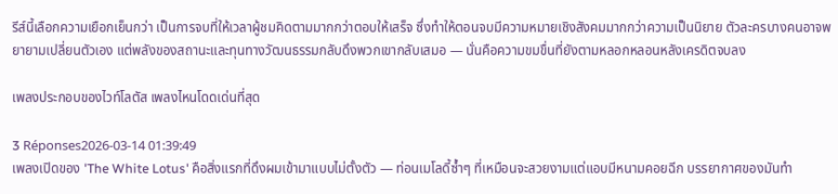รีส์นี้เลือกความเยือกเย็นกว่า เป็นการจบที่ให้เวลาผู้ชมคิดตามมากกว่าตอบให้เสร็จ ซึ่งทำให้ตอนจบมีความหมายเชิงสังคมมากกว่าความเป็นนิยาย ตัวละครบางคนอาจพยายามเปลี่ยนตัวเอง แต่พลังของสถานะและทุนทางวัฒนธรรมกลับดึงพวกเขากลับเสมอ — นั่นคือความขมขื่นที่ยังตามหลอกหลอนหลังเครดิตจบลง

เพลงประกอบของไวท์โลตัส เพลงไหนโดดเด่นที่สุด

3 Réponses2026-03-14 01:39:49
เพลงเปิดของ 'The White Lotus' คือสิ่งแรกที่ดึงผมเข้ามาแบบไม่ตั้งตัว — ท่อนเมโลดี้ซ้ำๆ ที่เหมือนจะสวยงามแต่แอบมีหนามคอยฉีก บรรยากาศของมันทำ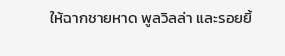ให้ฉากชายหาด พูลวิลล่า และรอยยิ้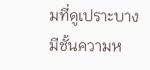มที่ดูเปราะบางมีชั้นความห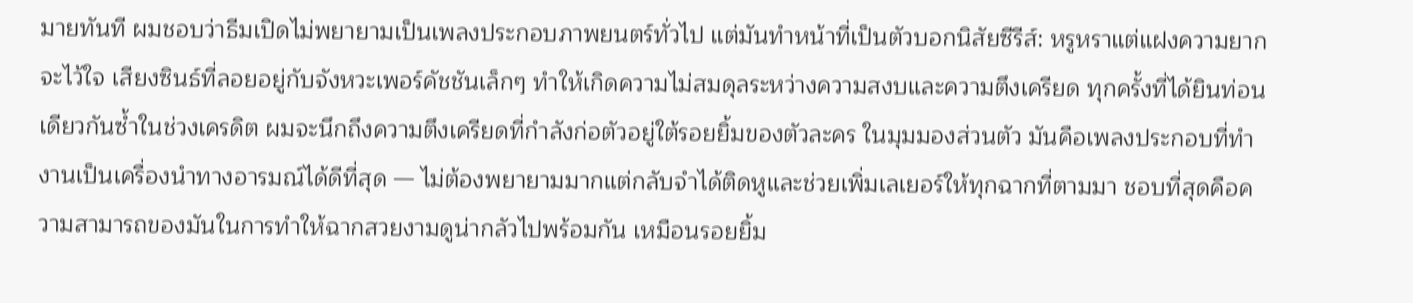มายทันที ผมชอบว่าธีมเปิดไม่พยายามเป็นเพลงประกอบภาพยนตร์ทั่วไป แต่มันทำหน้าที่เป็นตัวบอกนิสัยซีรีส์: หรูหราแต่แฝงความยากจะไว้ใจ เสียงซินธ์ที่ลอยอยู่กับจังหวะเพอร์คัชชันเล็กๆ ทำให้เกิดความไม่สมดุลระหว่างความสงบและความตึงเครียด ทุกครั้งที่ได้ยินท่อนเดียวกันซ้ำในช่วงเครดิต ผมจะนึกถึงความตึงเครียดที่กำลังก่อตัวอยู่ใต้รอยยิ้มของตัวละคร ในมุมมองส่วนตัว มันคือเพลงประกอบที่ทำงานเป็นเครื่องนำทางอารมณ์ได้ดีที่สุด — ไม่ต้องพยายามมากแต่กลับจำได้ติดหูและช่วยเพิ่มเลเยอร์ให้ทุกฉากที่ตามมา ชอบที่สุดคือความสามารถของมันในการทำให้ฉากสวยงามดูน่ากลัวไปพร้อมกัน เหมือนรอยยิ้ม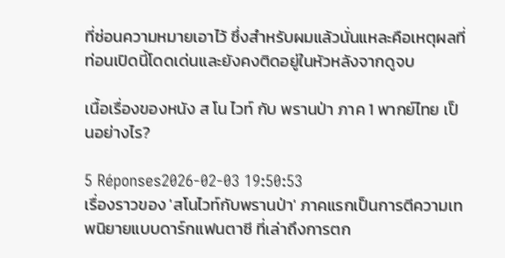ที่ซ่อนความหมายเอาไว้ ซึ่งสำหรับผมแล้วนั่นแหละคือเหตุผลที่ท่อนเปิดนี้โดดเด่นและยังคงติดอยู่ในหัวหลังจากดูจบ

เนื้อเรื่องของหนัง ส โน ไวท์ กับ พรานป่า ภาค 1 พากย์ไทย เป็นอย่างไร?

5 Réponses2026-02-03 19:50:53
เรื่องราวของ 'สโนไวท์กับพรานป่า' ภาคแรกเป็นการตีความเทพนิยายแบบดาร์กแฟนตาซี ที่เล่าถึงการตก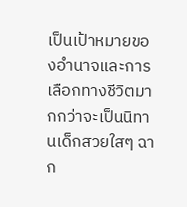เป็นเป้าหมายของอำนาจและการเลือกทางชีวิตมากกว่าจะเป็นนิทานเด็กสวยใสๆ ฉาก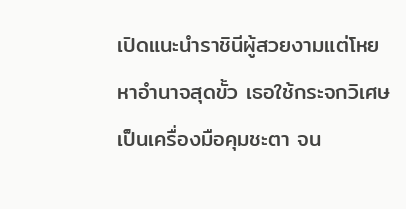เปิดแนะนำราชินีผู้สวยงามแต่โหยหาอำนาจสุดขั้ว เธอใช้กระจกวิเศษเป็นเครื่องมือคุมชะตา จน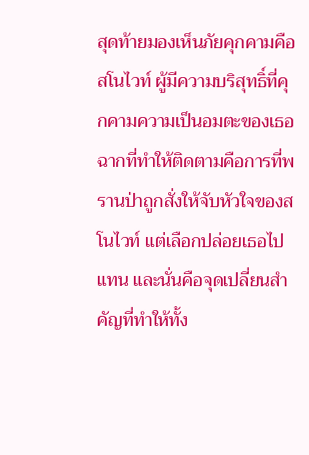สุดท้ายมองเห็นภัยคุกคามคือสโนไวท์ ผู้มีความบริสุทธิ์ที่คุกคามความเป็นอมตะของเธอ ฉากที่ทำให้ติดตามคือการที่พรานป่าถูกสั่งให้จับหัวใจของสโนไวท์ แต่เลือกปล่อยเธอไปแทน และนั่นคือจุดเปลี่ยนสำคัญที่ทำให้ทั้ง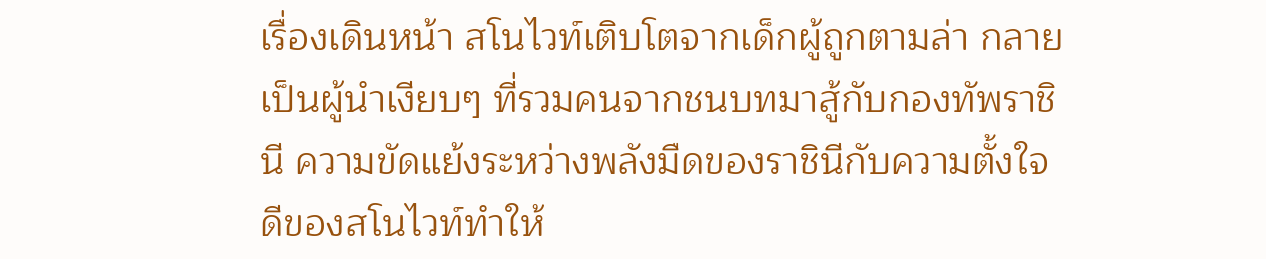เรื่องเดินหน้า สโนไวท์เติบโตจากเด็กผู้ถูกตามล่า กลายเป็นผู้นำเงียบๆ ที่รวมคนจากชนบทมาสู้กับกองทัพราชินี ความขัดแย้งระหว่างพลังมืดของราชินีกับความตั้งใจดีของสโนไวท์ทำให้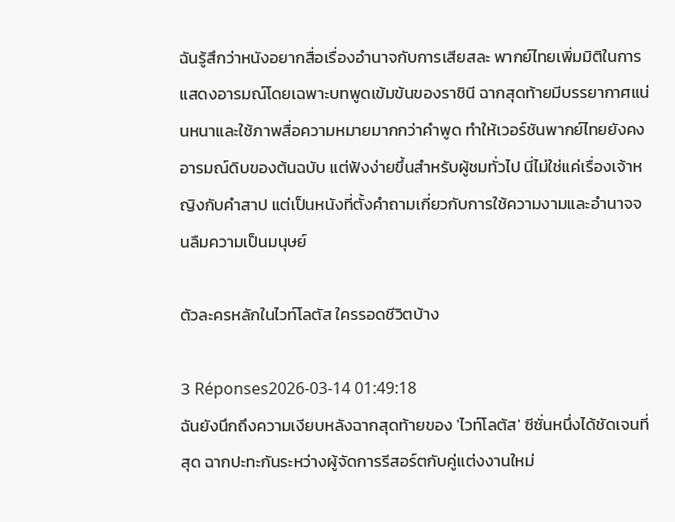ฉันรู้สึกว่าหนังอยากสื่อเรื่องอำนาจกับการเสียสละ พากย์ไทยเพิ่มมิติในการแสดงอารมณ์โดยเฉพาะบทพูดเข้มข้นของราชินี ฉากสุดท้ายมีบรรยากาศแน่นหนาและใช้ภาพสื่อความหมายมากกว่าคำพูด ทำให้เวอร์ชันพากย์ไทยยังคงอารมณ์ดิบของต้นฉบับ แต่ฟังง่ายขึ้นสำหรับผู้ชมทั่วไป นี่ไม่ใช่แค่เรื่องเจ้าหญิงกับคำสาป แต่เป็นหนังที่ตั้งคำถามเกี่ยวกับการใช้ความงามและอำนาจจนลืมความเป็นมนุษย์

ตัวละครหลักในไวท์โลตัส ใครรอดชีวิตบ้าง

3 Réponses2026-03-14 01:49:18
ฉันยังนึกถึงความเงียบหลังฉากสุดท้ายของ 'ไวท์โลตัส' ซีซั่นหนึ่งได้ชัดเจนที่สุด ฉากปะทะกันระหว่างผู้จัดการรีสอร์ตกับคู่แต่งงานใหม่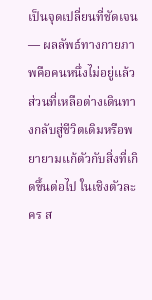เป็นจุดเปลี่ยนที่ชัดเจน — ผลลัพธ์ทางกายภาพคือคนหนึ่งไม่อยู่แล้ว ส่วนที่เหลือต่างเดินทางกลับสู่ชีวิตเดิมหรือพยายามแก้ตัวกับสิ่งที่เกิดขึ้นต่อไป ในเชิงตัวละคร ส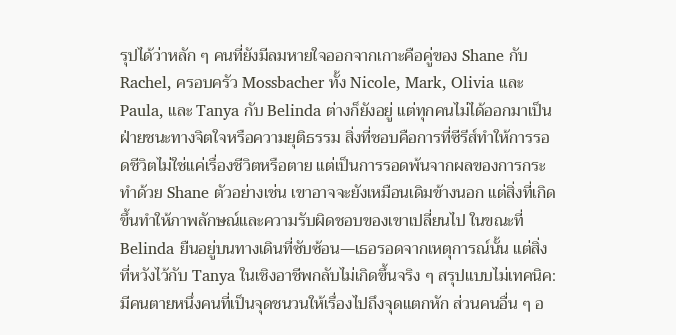รุปได้ว่าหลัก ๆ คนที่ยังมีลมหายใจออกจากเกาะคือคู่ของ Shane กับ Rachel, ครอบครัว Mossbacher ทั้ง Nicole, Mark, Olivia และ Paula, และ Tanya กับ Belinda ต่างก็ยังอยู่ แต่ทุกคนไม่ได้ออกมาเป็นฝ่ายชนะทางจิตใจหรือความยุติธรรม สิ่งที่ชอบคือการที่ซีรีส์ทำให้การรอดชีวิตไม่ใช่แค่เรื่องชีวิตหรือตาย แต่เป็นการรอดพ้นจากผลของการกระทำด้วย Shane ตัวอย่างเช่น เขาอาจจะยังเหมือนเดิมข้างนอก แต่สิ่งที่เกิดขึ้นทำให้ภาพลักษณ์และความรับผิดชอบของเขาเปลี่ยนไป ในขณะที่ Belinda ยืนอยู่บนทางเดินที่ซับซ้อน—เธอรอดจากเหตุการณ์นั้น แต่สิ่งที่หวังไว้กับ Tanya ในเชิงอาชีพกลับไม่เกิดขึ้นจริง ๆ สรุปแบบไม่เทคนิค: มีคนตายหนึ่งคนที่เป็นจุดชนวนให้เรื่องไปถึงจุดแตกหัก ส่วนคนอื่น ๆ อ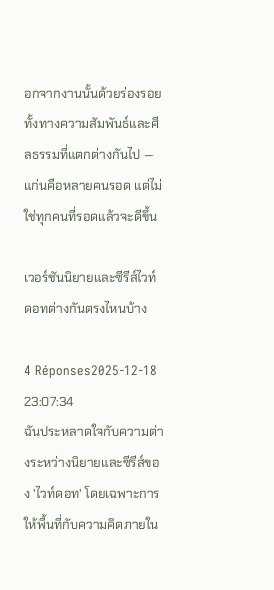อกจากงานนั้นด้วยร่องรอยทั้งทางความสัมพันธ์และศีลธรรมที่แตกต่างกันไป — แก่นคือหลายคนรอด แต่ไม่ใช่ทุกคนที่รอดแล้วจะดีขึ้น

เวอร์ชันนิยายและซีรีส์ไวท์ดอทต่างกันตรงไหนบ้าง

4 Réponses2025-12-18 23:07:34
ฉันประหลาดใจกับความต่างระหว่างนิยายและซีรีส์ของ 'ไวท์ดอท' โดยเฉพาะการให้พื้นที่กับความคิดภายใน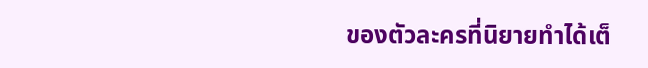ของตัวละครที่นิยายทำได้เต็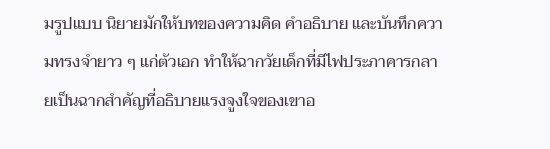มรูปแบบ นิยายมักให้บทของความคิด คำอธิบาย และบันทึกความทรงจำยาว ๆ แก่ตัวเอก ทำให้ฉากวัยเด็กที่มีไฟประภาคารกลายเป็นฉากสำคัญที่อธิบายแรงจูงใจของเขาอ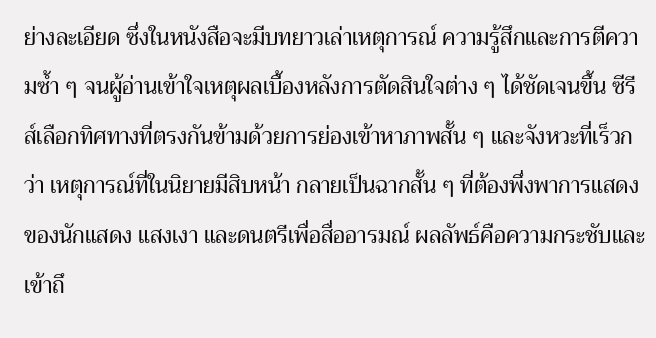ย่างละเอียด ซึ่งในหนังสือจะมีบทยาวเล่าเหตุการณ์ ความรู้สึกและการตีความซ้ำ ๆ จนผู้อ่านเข้าใจเหตุผลเบื้องหลังการตัดสินใจต่าง ๆ ได้ชัดเจนขึ้น ซีรีส์เลือกทิศทางที่ตรงกันข้ามด้วยการย่องเข้าหาภาพสั้น ๆ และจังหวะที่เร็วกว่า เหตุการณ์ที่ในนิยายมีสิบหน้า กลายเป็นฉากสั้น ๆ ที่ต้องพึ่งพาการแสดงของนักแสดง แสงเงา และดนตรีเพื่อสื่ออารมณ์ ผลลัพธ์คือความกระชับและเข้าถึ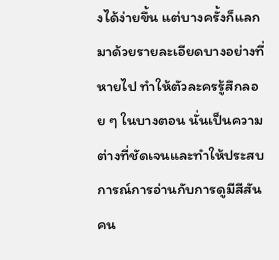งได้ง่ายขึ้น แต่บางครั้งก็แลกมาด้วยรายละเอียดบางอย่างที่หายไป ทำให้ตัวละครรู้สึกลอย ๆ ในบางตอน นั่นเป็นความต่างที่ชัดเจนและทำให้ประสบการณ์การอ่านกับการดูมีสีสันคน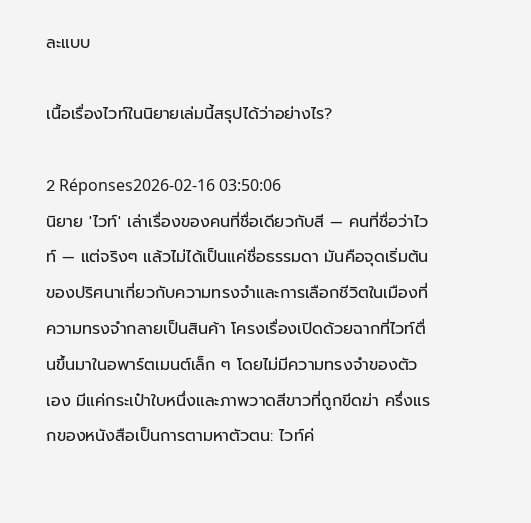ละแบบ

เนื้อเรื่องไวท์ในนิยายเล่มนี้สรุปได้ว่าอย่างไร?

2 Réponses2026-02-16 03:50:06
นิยาย 'ไวท์' เล่าเรื่องของคนที่ชื่อเดียวกับสี — คนที่ชื่อว่าไวท์ — แต่จริงๆ แล้วไม่ได้เป็นแค่ชื่อธรรมดา มันคือจุดเริ่มต้นของปริศนาเกี่ยวกับความทรงจำและการเลือกชีวิตในเมืองที่ความทรงจำกลายเป็นสินค้า โครงเรื่องเปิดด้วยฉากที่ไวท์ตื่นขึ้นมาในอพาร์ตเมนต์เล็ก ๆ โดยไม่มีความทรงจำของตัวเอง มีแค่กระเป๋าใบหนึ่งและภาพวาดสีขาวที่ถูกขีดฆ่า ครึ่งแรกของหนังสือเป็นการตามหาตัวตน: ไวท์ค่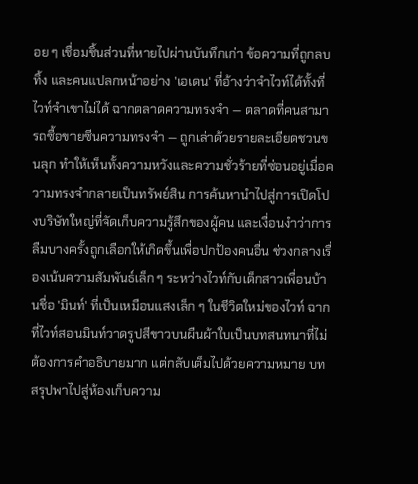อย ๆ เชื่อมชิ้นส่วนที่หายไปผ่านบันทึกเก่า ข้อความที่ถูกลบทิ้ง และคนแปลกหน้าอย่าง 'เอเดน' ที่อ้างว่าจำไวท์ได้ทั้งที่ไวท์จำเขาไม่ได้ ฉากตลาดความทรงจำ — ตลาดที่คนสามารถซื้อขายซีนความทรงจำ — ถูกเล่าด้วยรายละเอียดชวนขนลุก ทำให้เห็นทั้งความหวังและความชั่วร้ายที่ซ่อนอยู่เมื่อความทรงจำกลายเป็นทรัพย์สิน การค้นหานำไปสู่การเปิดโปงบริษัทใหญ่ที่จัดเก็บความรู้สึกของผู้คน และเงื่อนงำว่าการลืมบางครั้งถูกเลือกให้เกิดขึ้นเพื่อปกป้องคนอื่น ช่วงกลางเรื่องเน้นความสัมพันธ์เล็ก ๆ ระหว่างไวท์กับเด็กสาวเพื่อนบ้านชื่อ 'มินท์' ที่เป็นเหมือนแสงเล็ก ๆ ในชีวิตใหม่ของไวท์ ฉากที่ไวท์สอนมินท์วาดรูปสีขาวบนผืนผ้าใบเป็นบทสนทนาที่ไม่ต้องการคำอธิบายมาก แต่กลับเต็มไปด้วยความหมาย บทสรุปพาไปสู่ห้องเก็บความ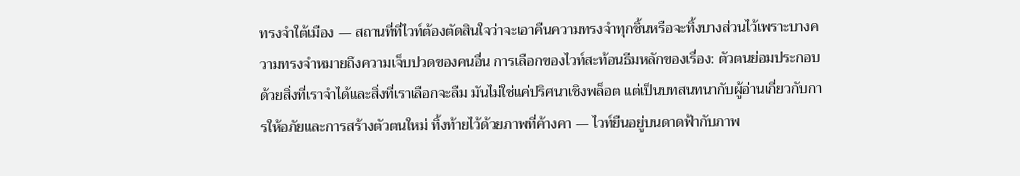ทรงจำใต้เมือง — สถานที่ที่ไวท์ต้องตัดสินใจว่าจะเอาคืนความทรงจำทุกชิ้นหรือจะทิ้งบางส่วนไว้เพราะบางความทรงจำหมายถึงความเจ็บปวดของคนอื่น การเลือกของไวท์สะท้อนธีมหลักของเรื่อง: ตัวตนย่อมประกอบด้วยสิ่งที่เราจำได้และสิ่งที่เราเลือกจะลืม มันไม่ใช่แค่ปริศนาเชิงพล็อต แต่เป็นบทสนทนากับผู้อ่านเกี่ยวกับการให้อภัยและการสร้างตัวตนใหม่ ทิ้งท้ายไว้ด้วยภาพที่ค้างคา — ไวท์ยืนอยู่บนดาดฟ้ากับภาพ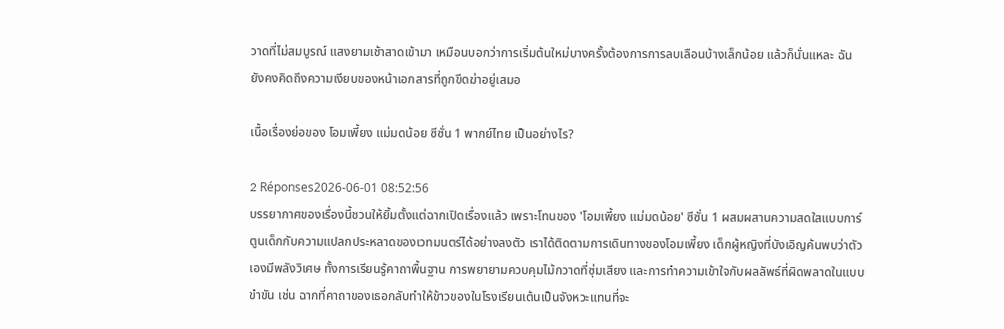วาดที่ไม่สมบูรณ์ แสงยามเช้าสาดเข้ามา เหมือนบอกว่าการเริ่มต้นใหม่บางครั้งต้องการการลบเลือนบ้างเล็กน้อย แล้วก็นั่นแหละ ฉันยังคงคิดถึงความเงียบของหน้าเอกสารที่ถูกขีดฆ่าอยู่เสมอ

เนื้อเรื่องย่อของ โอมเพี้ยง แม่มดน้อย ซีซั่น 1 พากย์ไทย เป็นอย่างไร?

2 Réponses2026-06-01 08:52:56
บรรยากาศของเรื่องนี้ชวนให้ยิ้มตั้งแต่ฉากเปิดเรื่องแล้ว เพราะโทนของ 'โอมเพี้ยง แม่มดน้อย' ซีซั่น 1 ผสมผสานความสดใสแบบการ์ตูนเด็กกับความแปลกประหลาดของเวทมนตร์ได้อย่างลงตัว เราได้ติดตามการเดินทางของโอมเพี้ยง เด็กผู้หญิงที่บังเอิญค้นพบว่าตัวเองมีพลังวิเศษ ทั้งการเรียนรู้คาถาพื้นฐาน การพยายามควบคุมไม้กวาดที่ซุ่มเสียง และการทำความเข้าใจกับผลลัพธ์ที่ผิดพลาดในแบบขำขัน เช่น ฉากที่คาถาของเธอกลับทำให้ข้าวของในโรงเรียนเต้นเป็นจังหวะแทนที่จะ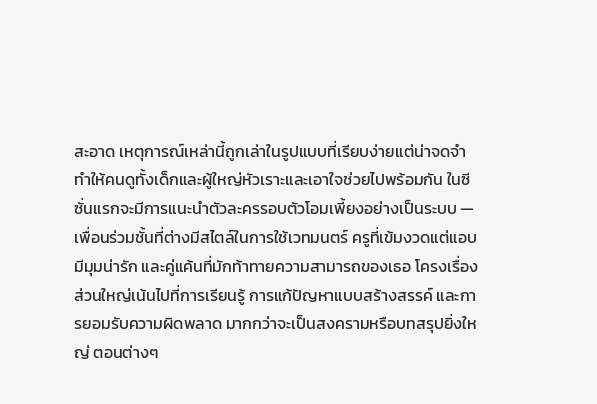สะอาด เหตุการณ์เหล่านี้ถูกเล่าในรูปแบบที่เรียบง่ายแต่น่าจดจำ ทำให้คนดูทั้งเด็กและผู้ใหญ่หัวเราะและเอาใจช่วยไปพร้อมกัน ในซีซั่นแรกจะมีการแนะนำตัวละครรอบตัวโอมเพี้ยงอย่างเป็นระบบ — เพื่อนร่วมชั้นที่ต่างมีสไตล์ในการใช้เวทมนตร์ ครูที่เข้มงวดแต่แอบมีมุมน่ารัก และคู่แค้นที่มักท้าทายความสามารถของเธอ โครงเรื่องส่วนใหญ่เน้นไปที่การเรียนรู้ การแก้ปัญหาแบบสร้างสรรค์ และการยอมรับความผิดพลาด มากกว่าจะเป็นสงครามหรือบทสรุปยิ่งใหญ่ ตอนต่างๆ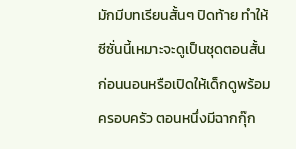มักมีบทเรียนสั้นๆ ปิดท้าย ทำให้ซีซั่นนี้เหมาะจะดูเป็นชุดตอนสั้นก่อนนอนหรือเปิดให้เด็กดูพร้อมครอบครัว ตอนหนึ่งมีฉากกุ๊ก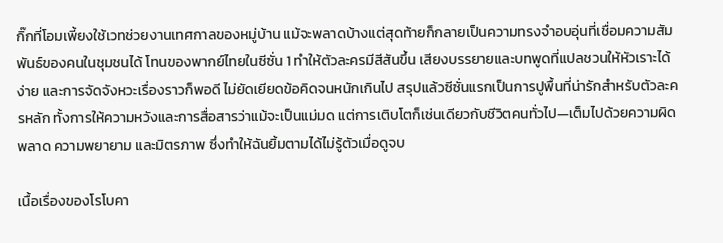กิ๊กที่โอมเพี้ยงใช้เวทช่วยงานเทศกาลของหมู่บ้าน แม้จะพลาดบ้างแต่สุดท้ายก็กลายเป็นความทรงจำอบอุ่นที่เชื่อมความสัมพันธ์ของคนในชุมชนได้ โทนของพากย์ไทยในซีซั่น 1 ทำให้ตัวละครมีสีสันขึ้น เสียงบรรยายและบทพูดที่แปลชวนให้หัวเราะได้ง่าย และการจัดจังหวะเรื่องราวก็พอดี ไม่ยัดเยียดข้อคิดจนหนักเกินไป สรุปแล้วซีซั่นแรกเป็นการปูพื้นที่น่ารักสำหรับตัวละครหลัก ทั้งการให้ความหวังและการสื่อสารว่าแม้จะเป็นแม่มด แต่การเติบโตก็เช่นเดียวกับชีวิตคนทั่วไป—เต็มไปด้วยความผิดพลาด ความพยายาม และมิตรภาพ ซึ่งทำให้ฉันยิ้มตามได้ไม่รู้ตัวเมื่อดูจบ

เนื้อเรื่องของโรโบคา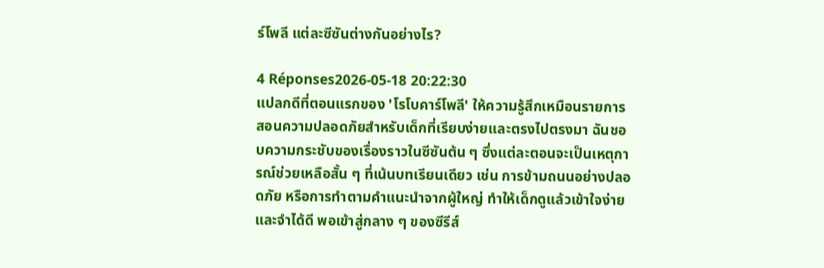ร์โพลี แต่ละซีซันต่างกันอย่างไร?

4 Réponses2026-05-18 20:22:30
แปลกดีที่ตอนแรกของ 'โรโบคาร์โพลี' ให้ความรู้สึกเหมือนรายการสอนความปลอดภัยสำหรับเด็กที่เรียบง่ายและตรงไปตรงมา ฉันชอบความกระชับของเรื่องราวในซีซันต้น ๆ ซึ่งแต่ละตอนจะเป็นเหตุการณ์ช่วยเหลือสั้น ๆ ที่เน้นบทเรียนเดียว เช่น การข้ามถนนอย่างปลอดภัย หรือการทำตามคำแนะนำจากผู้ใหญ่ ทำให้เด็กดูแล้วเข้าใจง่ายและจำได้ดี พอเข้าสู่กลาง ๆ ของซีรีส์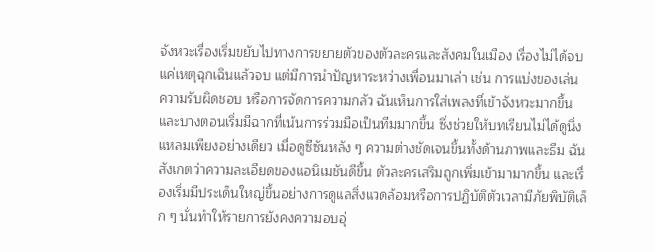จังหวะเรื่องเริ่มขยับไปทางการขยายตัวของตัวละครและสังคมในเมือง เรื่องไม่ได้จบแค่เหตุฉุกเฉินแล้วจบ แต่มีการนำปัญหาระหว่างเพื่อนมาเล่า เช่น การแบ่งของเล่น ความรับผิดชอบ หรือการจัดการความกลัว ฉันเห็นการใส่เพลงที่เข้าจังหวะมากขึ้น และบางตอนเริ่มมีฉากที่เน้นการร่วมมือเป็นทีมมากขึ้น ซึ่งช่วยให้บทเรียนไม่ได้ดูนิ่งแหลมเพียงอย่างเดียว เมื่อดูซีซันหลัง ๆ ความต่างชัดเจนขึ้นทั้งด้านภาพและธีม ฉันสังเกตว่าความละเอียดของแอนิเมชันดีขึ้น ตัวละครเสริมถูกเพิ่มเข้ามามากขึ้น และเรื่องเริ่มมีประเด็นใหญ่ขึ้นอย่างการดูแลสิ่งแวดล้อมหรือการปฏิบัติตัวเวลามีภัยพิบัติเล็ก ๆ นั่นทำให้รายการยังคงความอบอุ่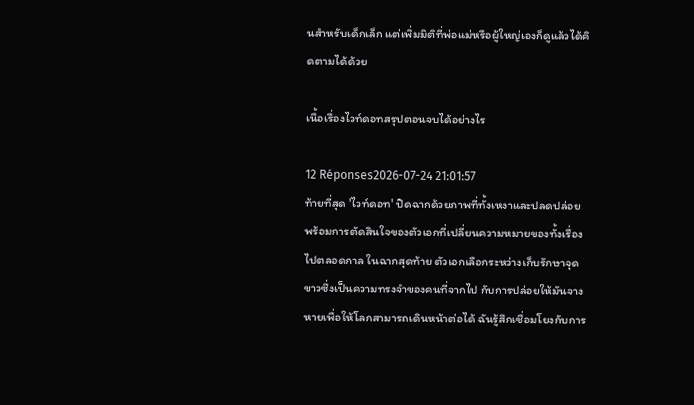นสำหรับเด็กเล็ก แต่เพิ่มมิติที่พ่อแม่หรือผู้ใหญ่เองก็ดูแล้วได้คิดตามได้ด้วย

เนื้อเรื่องไวท์ดอทสรุปตอนจบได้อย่างไร

12 Réponses2026-07-24 21:01:57
ท้ายที่สุด 'ไวท์ดอท' ปิดฉากด้วยภาพที่ทั้งเหงาและปลดปล่อย พร้อมการตัดสินใจของตัวเอกที่เปลี่ยนความหมายของทั้งเรื่องไปตลอดกาล ในฉากสุดท้าย ตัวเอกเลือกระหว่างเก็บรักษาจุดขาวซึ่งเป็นความทรงจำของคนที่จากไป กับการปล่อยให้มันจางหายเพื่อให้โลกสามารถเดินหน้าต่อได้ ฉันรู้สึกเชื่อมโยงกับการ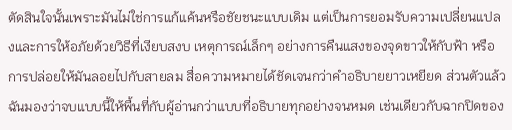ตัดสินใจนั้นเพราะมันไม่ใช่การแก้แค้นหรือชัยชนะแบบเดิม แต่เป็นการยอมรับความเปลี่ยนแปลงและการให้อภัยด้วยวิธีที่เงียบสงบ เหตุการณ์เล็กๆ อย่างการคืนแสงของจุดขาวให้กับฟ้า หรือการปล่อยให้มันลอยไปกับสายลม สื่อความหมายได้ชัดเจนกว่าคำอธิบายยาวเหยียด ส่วนตัวแล้วฉันมองว่าจบแบบนี้ให้พื้นที่กับผู้อ่านกว่าแบบที่อธิบายทุกอย่างจนหมด เช่นเดียวกับฉากปิดของ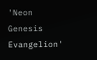'Neon Genesis Evangelion'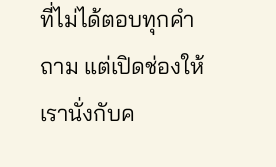ที่ไม่ได้ตอบทุกคำถาม แต่เปิดช่องให้เรานั่งกับค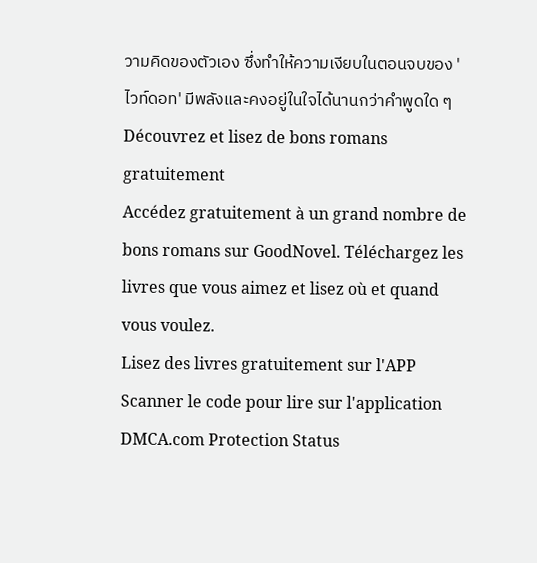วามคิดของตัวเอง ซึ่งทำให้ความเงียบในตอนจบของ 'ไวท์ดอท' มีพลังและคงอยู่ในใจได้นานกว่าคำพูดใด ๆ
Découvrez et lisez de bons romans gratuitement
Accédez gratuitement à un grand nombre de bons romans sur GoodNovel. Téléchargez les livres que vous aimez et lisez où et quand vous voulez.
Lisez des livres gratuitement sur l'APP
Scanner le code pour lire sur l'application
DMCA.com Protection Status